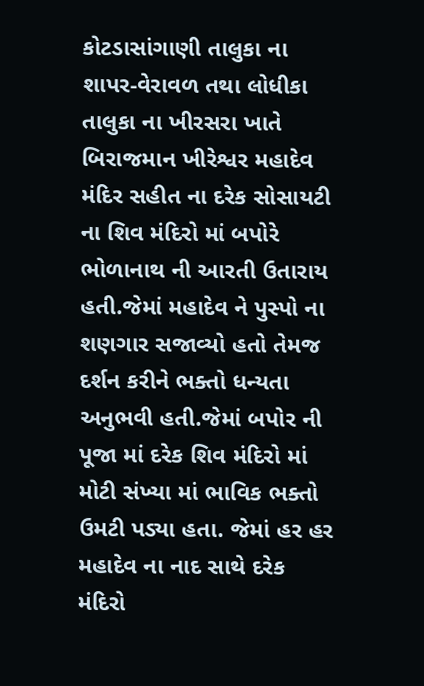કોટડાસાંગાણી તાલુકા ના શાપર-વેરાવળ તથા લોધીકા તાલુકા ના ખીરસરા ખાતે બિરાજમાન ખીરેશ્વર મહાદેવ મંદિર સહીત ના દરેક સોસાયટી ના શિવ મંદિરો માં બપોરે ભોળાનાથ ની આરતી ઉતારાય હતી.જેમાં મહાદેવ ને પુસ્પો ના શણગાર સજાવ્યો હતો તેમજ દર્શન કરીને ભક્તો ધન્યતા અનુભવી હતી.જેમાં બપોર ની પૂજા માં દરેક શિવ મંદિરો માં મોટી સંખ્યા માં ભાવિક ભક્તો ઉમટી પડ્યા હતા. જેમાં હર હર મહાદેવ ના નાદ સાથે દરેક મંદિરો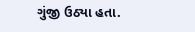ગુંજી ઉઠ્યા હતા.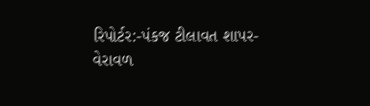રિપોર્ટર:-પંકજ ટીલાવત શાપર-વેરાવળ